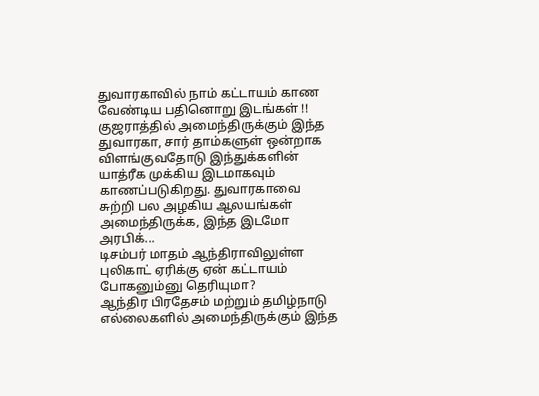துவாரகாவில் நாம் கட்டாயம் காண வேண்டிய பதினொறு இடங்கள் !!
குஜராத்தில் அமைந்திருக்கும் இந்த துவாரகா, சார் தாம்களுள் ஒன்றாக விளங்குவதோடு இந்துக்களின் யாத்ரீக முக்கிய இடமாகவும் காணப்படுகிறது. துவாரகாவை சுற்றி பல அழகிய ஆலயங்கள் அமைந்திருக்க, இந்த இடமோ அரபிக்...
டிசம்பர் மாதம் ஆந்திராவிலுள்ள புலிகாட் ஏரிக்கு ஏன் கட்டாயம் போகனும்னு தெரியுமா?
ஆந்திர பிரதேசம் மற்றும் தமிழ்நாடு எல்லைகளில் அமைந்திருக்கும் இந்த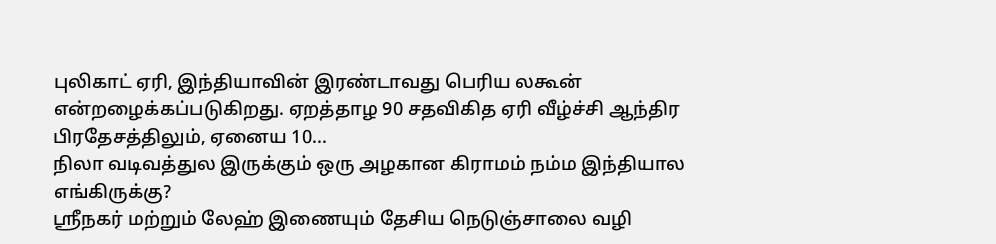புலிகாட் ஏரி, இந்தியாவின் இரண்டாவது பெரிய லகூன் என்றழைக்கப்படுகிறது. ஏறத்தாழ 90 சதவிகித ஏரி வீழ்ச்சி ஆந்திர பிரதேசத்திலும், ஏனைய 10...
நிலா வடிவத்துல இருக்கும் ஒரு அழகான கிராமம் நம்ம இந்தியால எங்கிருக்கு?
ஸ்ரீநகர் மற்றும் லேஹ் இணையும் தேசிய நெடுஞ்சாலை வழி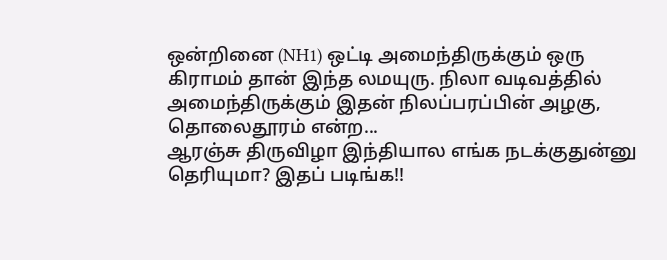ஒன்றினை (NH1) ஒட்டி அமைந்திருக்கும் ஒரு கிராமம் தான் இந்த லமயுரு. நிலா வடிவத்தில் அமைந்திருக்கும் இதன் நிலப்பரப்பின் அழகு, தொலைதூரம் என்ற...
ஆரஞ்சு திருவிழா இந்தியால எங்க நடக்குதுன்னு தெரியுமா? இதப் படிங்க!!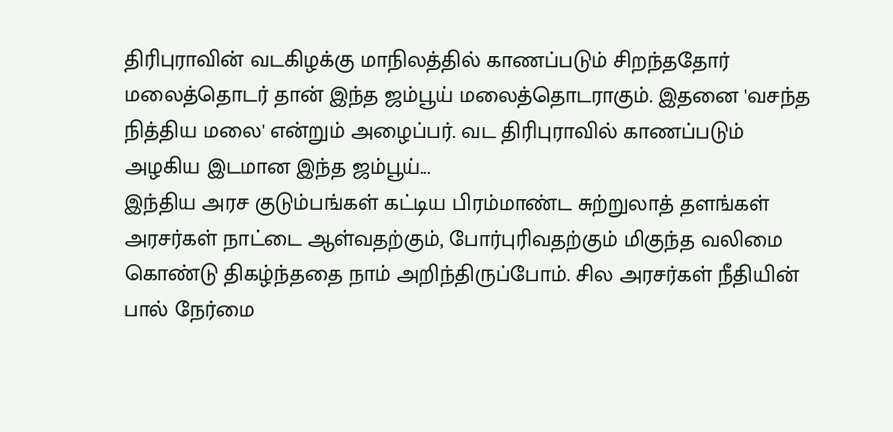திரிபுராவின் வடகிழக்கு மாநிலத்தில் காணப்படும் சிறந்ததோர் மலைத்தொடர் தான் இந்த ஜம்பூய் மலைத்தொடராகும். இதனை 'வசந்த நித்திய மலை' என்றும் அழைப்பர். வட திரிபுராவில் காணப்படும் அழகிய இடமான இந்த ஜம்பூய்...
இந்திய அரச குடும்பங்கள் கட்டிய பிரம்மாண்ட சுற்றுலாத் தளங்கள்
அரசர்கள் நாட்டை ஆள்வதற்கும், போர்புரிவதற்கும் மிகுந்த வலிமை கொண்டு திகழ்ந்ததை நாம் அறிந்திருப்போம். சில அரசர்கள் நீதியின் பால் நேர்மை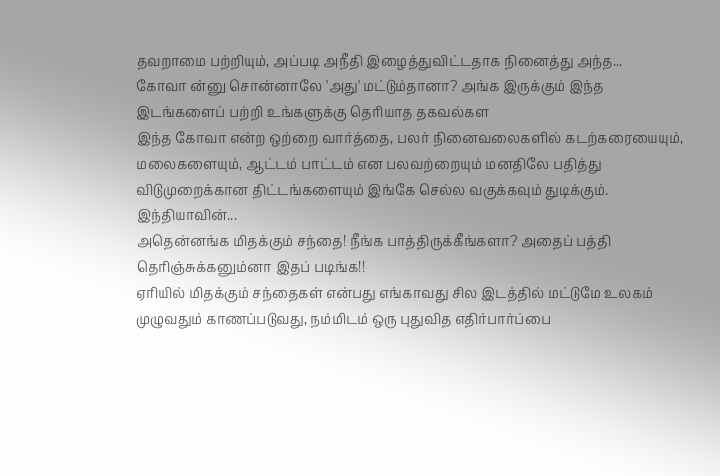தவறாமை பற்றியும், அப்படி அநீதி இழைத்துவிட்டதாக நினைத்து அந்த...
கோவா ன்னு சொன்னாலே 'அது' மட்டும்தானா? அங்க இருக்கும் இந்த இடங்களைப் பற்றி உங்களுக்கு தெரியாத தகவல்கள
இந்த கோவா என்ற ஒற்றை வார்த்தை, பலர் நினைவலைகளில் கடற்கரையையும், மலைகளையும், ஆட்டம் பாட்டம் என பலவற்றையும் மனதிலே பதித்து விடுமுறைக்கான திட்டங்களையும் இங்கே செல்ல வகுக்கவும் துடிக்கும். இந்தியாவின்...
அதென்னங்க மிதக்கும் சந்தை! நீங்க பாத்திருக்கீங்களா? அதைப் பத்தி தெரிஞ்சுக்கனும்னா இதப் படிங்க!!
ஏரியில் மிதக்கும் சந்தைகள் என்பது எங்காவது சில இடத்தில் மட்டுமே உலகம் முழுவதும் காணப்படுவது, நம்மிடம் ஒரு புதுவித எதிர்பார்ப்பை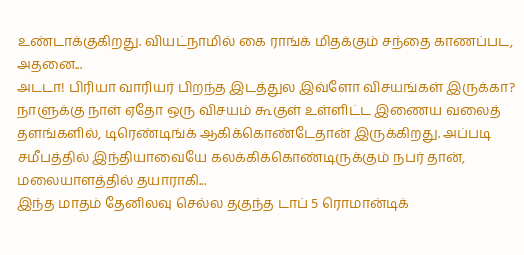உண்டாக்குகிறது. வியட்நாமில் கை ராங்க் மிதக்கும் சந்தை காணப்பட, அதனை...
அடடா! பிரியா வாரியர் பிறந்த இடத்துல இவ்ளோ விசயங்கள் இருக்கா?
நாளுக்கு நாள் ஏதோ ஒரு விசயம் கூகுள் உள்ளிட்ட இணைய வலைத் தளங்களில், டிரெண்டிங்க் ஆகிக்கொண்டேதான் இருக்கிறது. அப்படி சமீபத்தில் இந்தியாவையே கலக்கிக்கொண்டிருக்கும் நபர் தான், மலையாளத்தில் தயாராகி...
இந்த மாதம் தேனிலவு செல்ல தகுந்த டாப் 5 ரொமான்டிக்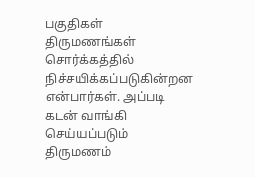பகுதிகள்
திருமணங்கள் சொர்க்கத்தில் நிச்சயிக்கப்படுகின்றன என்பார்கள். அப்படி கடன் வாங்கி செய்யப்படும் திருமணம்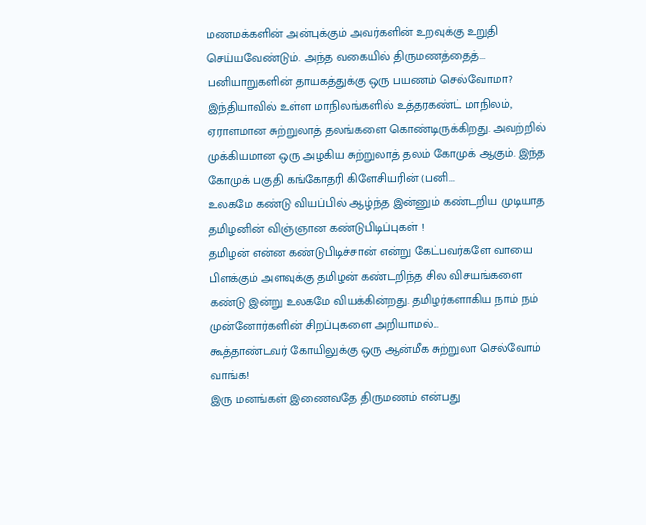மணமக்களின் அன்புக்கும் அவர்களின் உறவுக்கு உறுதி செய்யவேண்டும். அந்த வகையில் திருமணத்தைத்...
பனியாறுகளின் தாயகத்துக்கு ஒரு பயணம் செல்வோமா?
இந்தியாவில் உள்ள மாநிலங்களில் உத்தரகண்ட் மாநிலம், ஏராளமான சுற்றுலாத் தலங்களை கொண்டிருக்கிறது. அவற்றில் முக்கியமான ஒரு அழகிய சுற்றுலாத் தலம் கோமுக் ஆகும். இந்த கோமுக் பகுதி கங்கோதரி கிளேசியரின் (பனி...
உலகமே கண்டு வியப்பில் ஆழ்ந்த இன்னும் கண்டறிய முடியாத தமிழனின் விஞ்ஞான கண்டுபிடிப்புகள் !
தமிழன் என்ன கண்டுபிடிச்சான் என்று கேட்பவர்களே வாயை பிளக்கும் அளவுக்கு தமிழன் கண்டறிந்த சில விசயங்களை கண்டு இன்று உலகமே வியக்கின்றது. தமிழர்களாகிய நாம் நம் முன்னோர்களின் சிறப்புகளை அறியாமல்...
கூத்தாண்டவர் கோயிலுக்கு ஒரு ஆன்மீக சுற்றுலா செல்வோம் வாங்க!
இரு மனங்கள் இணைவதே திருமணம் என்பது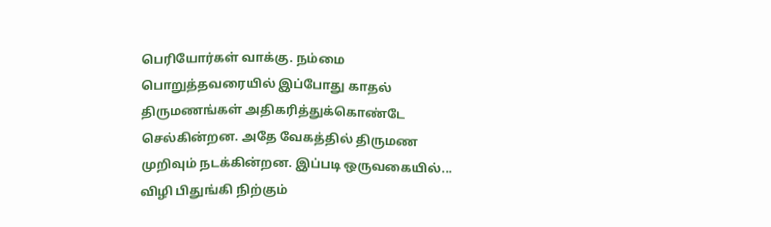பெரியோர்கள் வாக்கு. நம்மை பொறுத்தவரையில் இப்போது காதல் திருமணங்கள் அதிகரித்துக்கொண்டே செல்கின்றன. அதே வேகத்தில் திருமண முறிவும் நடக்கின்றன. இப்படி ஒருவகையில்...
விழி பிதுங்கி நிற்கும்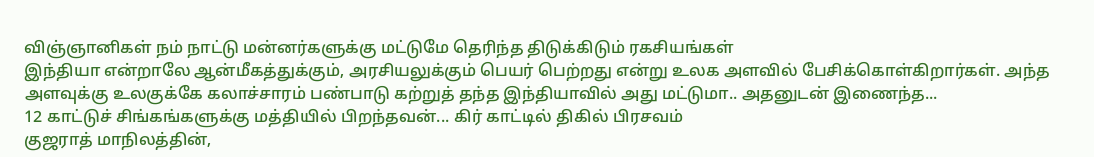விஞ்ஞானிகள் நம் நாட்டு மன்னர்களுக்கு மட்டுமே தெரிந்த திடுக்கிடும் ரகசியங்கள்
இந்தியா என்றாலே ஆன்மீகத்துக்கும், அரசியலுக்கும் பெயர் பெற்றது என்று உலக அளவில் பேசிக்கொள்கிறார்கள். அந்த அளவுக்கு உலகுக்கே கலாச்சாரம் பண்பாடு கற்றுத் தந்த இந்தியாவில் அது மட்டுமா.. அதனுடன் இணைந்த...
12 காட்டுச் சிங்கங்களுக்கு மத்தியில் பிறந்தவன்... கிர் காட்டில் திகில் பிரசவம்
குஜராத் மாநிலத்தின்,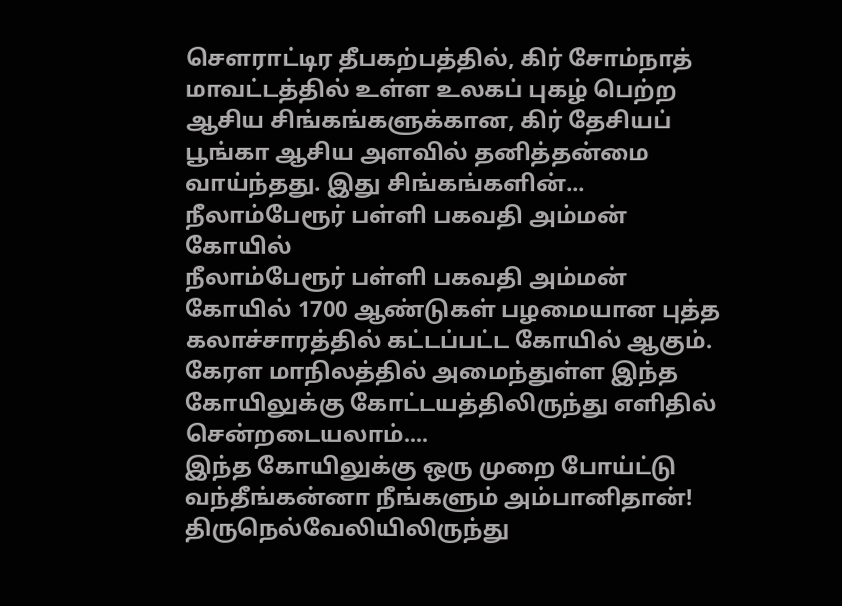சௌராட்டிர தீபகற்பத்தில், கிர் சோம்நாத் மாவட்டத்தில் உள்ள உலகப் புகழ் பெற்ற ஆசிய சிங்கங்களுக்கான, கிர் தேசியப் பூங்கா ஆசிய அளவில் தனித்தன்மை வாய்ந்தது. இது சிங்கங்களின்...
நீலாம்பேரூர் பள்ளி பகவதி அம்மன் கோயில்
நீலாம்பேரூர் பள்ளி பகவதி அம்மன் கோயில் 1700 ஆண்டுகள் பழமையான புத்த கலாச்சாரத்தில் கட்டப்பட்ட கோயில் ஆகும். கேரள மாநிலத்தில் அமைந்துள்ள இந்த கோயிலுக்கு கோட்டயத்திலிருந்து எளிதில் சென்றடையலாம்....
இந்த கோயிலுக்கு ஒரு முறை போய்ட்டு வந்தீங்கன்னா நீங்களும் அம்பானிதான்!
திருநெல்வேலியிலிருந்து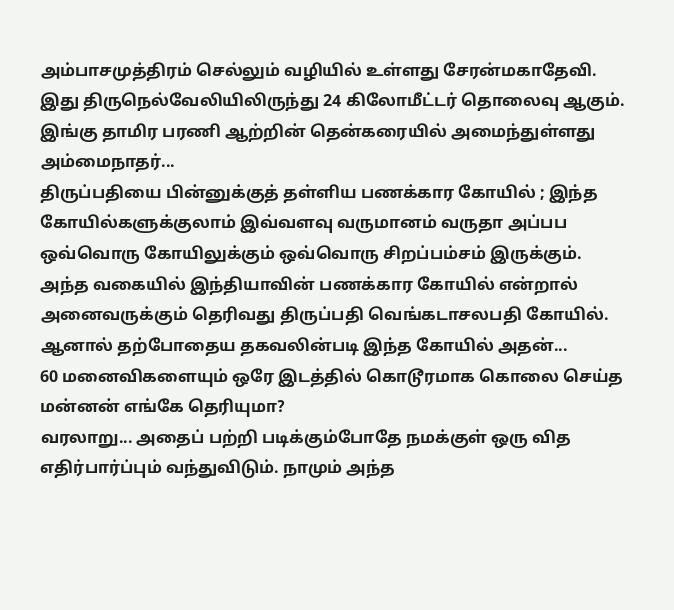அம்பாசமுத்திரம் செல்லும் வழியில் உள்ளது சேரன்மகாதேவி. இது திருநெல்வேலியிலிருந்து 24 கிலோமீட்டர் தொலைவு ஆகும். இங்கு தாமிர பரணி ஆற்றின் தென்கரையில் அமைந்துள்ளது அம்மைநாதர்...
திருப்பதியை பின்னுக்குத் தள்ளிய பணக்கார கோயில் ; இந்த கோயில்களுக்குலாம் இவ்வளவு வருமானம் வருதா அப்பப
ஒவ்வொரு கோயிலுக்கும் ஒவ்வொரு சிறப்பம்சம் இருக்கும். அந்த வகையில் இந்தியாவின் பணக்கார கோயில் என்றால் அனைவருக்கும் தெரிவது திருப்பதி வெங்கடாசலபதி கோயில். ஆனால் தற்போதைய தகவலின்படி இந்த கோயில் அதன்...
60 மனைவிகளையும் ஒரே இடத்தில் கொடூரமாக கொலை செய்த மன்னன் எங்கே தெரியுமா?
வரலாறு... அதைப் பற்றி படிக்கும்போதே நமக்குள் ஒரு வித எதிர்பார்ப்பும் வந்துவிடும். நாமும் அந்த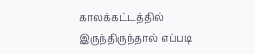காலக்கட்டத்தில் இருந்திருந்தால் எப்படி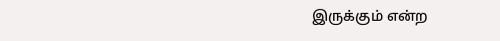இருக்கும் என்ற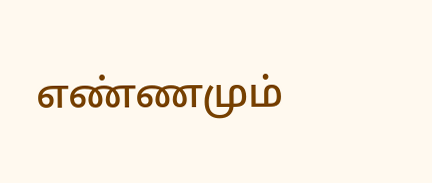எண்ணமும்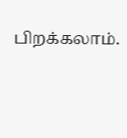பிறக்கலாம்.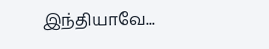இந்தியாவே...